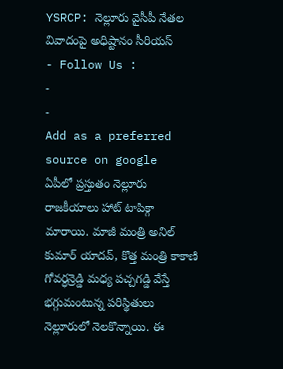YSRCP: నెల్లూరు వైసీపీ నేతల వివాదంపై అధిష్టానం సీరియస్
- Follow Us :
-
-
Add as a preferred
source on google
ఏపీలో ప్రస్తుతం నెల్లూరు రాజకీయాలు హాట్ టాపిక్గా మారాయి. మాజీ మంత్రి అనిల్ కుమార్ యాదవ్, కొత్త మంత్రి కాకాణి గోవర్ధన్రెడ్డి మధ్య పచ్చగడ్డి వేస్తే భగ్గుమంటున్న పరిస్థితులు నెల్లూరులో నెలకొన్నాయి. ఈ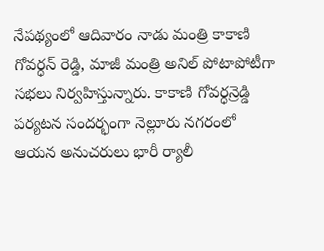నేపథ్యంలో ఆదివారం నాడు మంత్రి కాకాణి గోవర్ధన్ రెడ్డి, మాజీ మంత్రి అనిల్ పోటాపోటీగా సభలు నిర్వహిస్తున్నారు. కాకాణి గోవర్ధన్రెడ్డి పర్యటన సందర్భంగా నెల్లూరు నగరంలో ఆయన అనుచరులు భారీ ర్యాలీ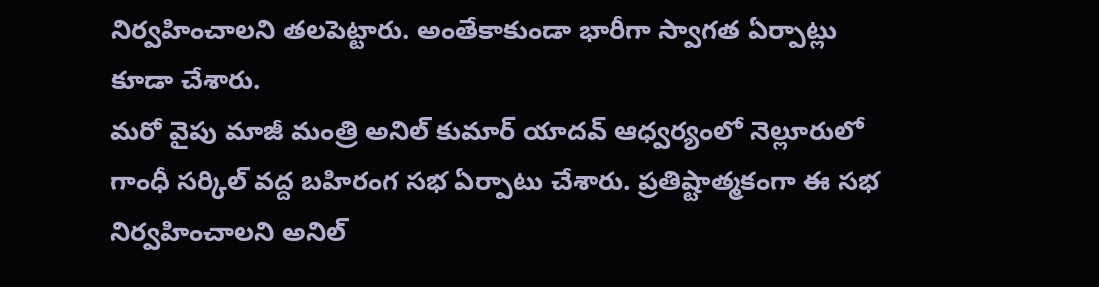నిర్వహించాలని తలపెట్టారు. అంతేకాకుండా భారీగా స్వాగత ఏర్పాట్లు కూడా చేశారు.
మరో వైపు మాజీ మంత్రి అనిల్ కుమార్ యాదవ్ ఆధ్వర్యంలో నెల్లూరులో గాంధీ సర్కిల్ వద్ద బహిరంగ సభ ఏర్పాటు చేశారు. ప్రతిష్టాత్మకంగా ఈ సభ నిర్వహించాలని అనిల్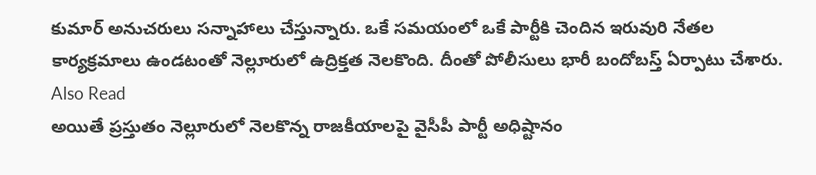కుమార్ అనుచరులు సన్నాహాలు చేస్తున్నారు. ఒకే సమయంలో ఒకే పార్టీకి చెందిన ఇరువురి నేతల కార్యక్రమాలు ఉండటంతో నెల్లూరులో ఉద్రిక్తత నెలకొంది. దీంతో పోలీసులు భారీ బందోబస్త్ ఏర్పాటు చేశారు.
Also Read
అయితే ప్రస్తుతం నెల్లూరులో నెలకొన్న రాజకీయాలపై వైసీపీ పార్టీ అధిష్టానం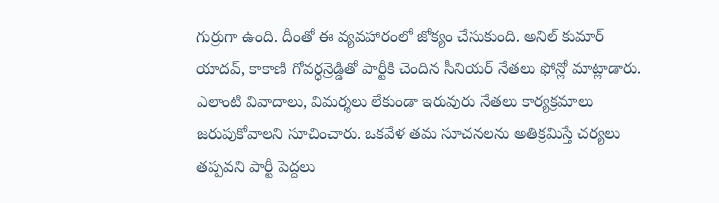గుర్రుగా ఉంది. దీంతో ఈ వ్యవహారంలో జోక్యం చేసుకుంది. అనిల్ కుమార్ యాదవ్, కాకాణి గోవర్ధన్రెడ్డితో పార్టీకి చెందిన సీనియర్ నేతలు ఫోన్లో మాట్లాడారు. ఎలాంటి వివాదాలు, విమర్శలు లేకుండా ఇరువురు నేతలు కార్యక్రమాలు జరుపుకోవాలని సూచించారు. ఒకవేళ తమ సూచనలను అతిక్రమిస్తే చర్యలు తప్పవని పార్టీ పెద్దలు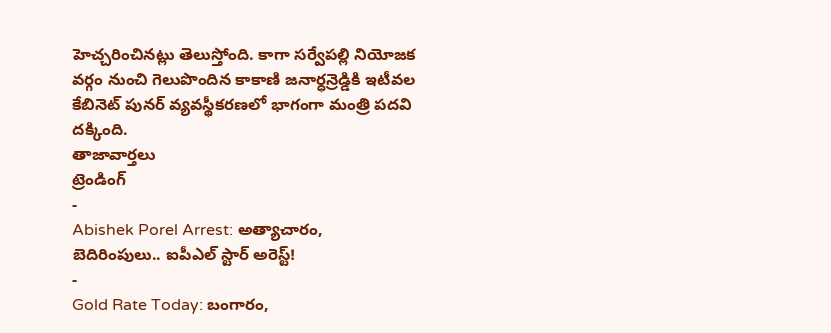హెచ్చరించినట్లు తెలుస్తోంది. కాగా సర్వేపల్లి నియోజక వర్గం నుంచి గెలుపొందిన కాకాణి జనార్ధన్రెడ్డికి ఇటీవల కేబినెట్ పునర్ వ్యవస్థీకరణలో భాగంగా మంత్రి పదవి దక్కింది.
తాజావార్తలు
ట్రెండింగ్
-
Abishek Porel Arrest: అత్యాచారం, బెదిరింపులు.. ఐపీఎల్ స్టార్ అరెస్ట్!
-
Gold Rate Today: బంగారం,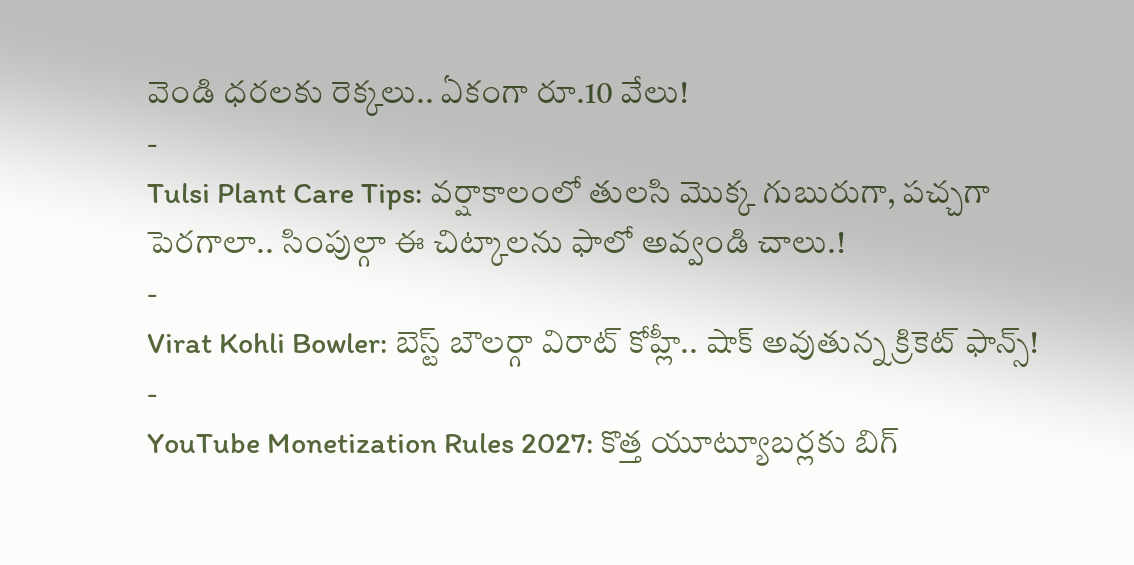వెండి ధరలకు రెక్కలు.. ఏకంగా రూ.10 వేలు!
-
Tulsi Plant Care Tips: వర్షాకాలంలో తులసి మొక్క గుబురుగా, పచ్చగా పెరగాలా.. సింపుల్గా ఈ చిట్కాలను ఫాలో అవ్వండి చాలు.!
-
Virat Kohli Bowler: బెస్ట్ బౌలర్గా విరాట్ కోహ్లీ.. షాక్ అవుతున్న క్రికెట్ ఫాన్స్!
-
YouTube Monetization Rules 2027: కొత్త యూట్యూబర్లకు బిగ్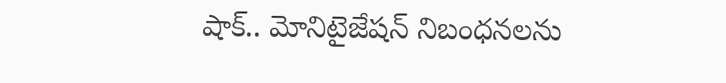షాక్.. మోనిటైజేషన్ నిబంధనలను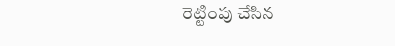రెట్టింపు చేసిన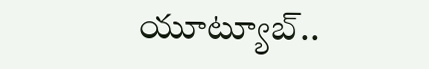యూట్యూబ్..